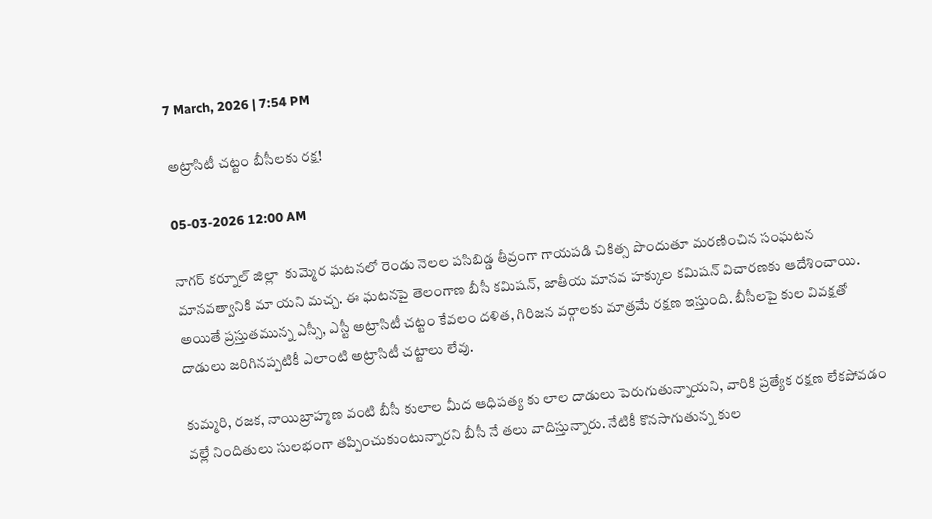7 March, 2026 | 7:54 PM

అట్రాసిటీ చట్టం బీసీలకు రక్ష!

05-03-2026 12:00 AM

నాగర్ కర్నూల్ జిల్లా  కుమ్మెర ఘటనలో రెండు నెలల పసిబిడ్డ తీవ్రంగా గాయపడి చికిత్స పొందుతూ మరణించిన సంఘటన మానవత్వానికి మా యని మచ్చ. ఈ ఘటనపై తెలంగాణ బీసీ కమిషన్, జాతీయ మానవ హక్కుల కమిషన్ విచారణకు ఆదేశించాయి. అయితే ప్రస్తుతమున్న ఎస్సీ, ఎస్టీ అట్రాసిటీ చట్టం కేవలం దళిత, గిరిజన వర్గాలకు మాత్రమే రక్షణ ఇస్తుంది. బీసీలపై కుల వివక్షతో దాడులు జరిగినప్పటికీ ఎలాంటి అట్రాసిటీ చట్టాలు లేవు.

కుమ్మరి, రజక, నాయిబ్రాహ్మణ వంటి బీసీ కులాల మీద ఆధిపత్య కు లాల దాడులు పెరుగుతున్నాయని, వారికి ప్రత్యేక రక్షణ లేకపోవడం వల్లే నిందితులు సులభంగా తప్పించుకుంటున్నారని బీసీ నే తలు వాదిస్తున్నారు. నేటికీ కొనసాగుతున్న కుల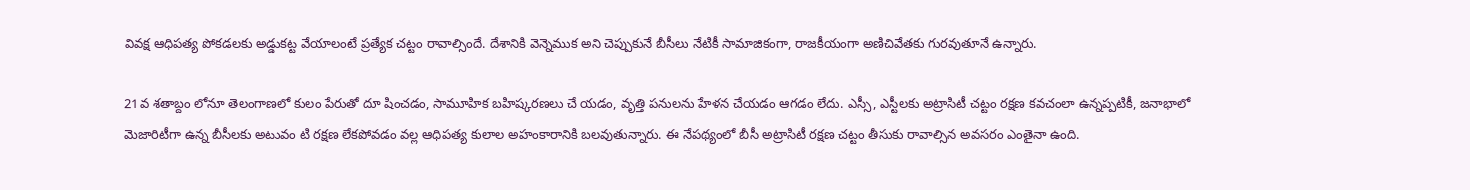వివక్ష ఆధిపత్య పోకడలకు అడ్డుకట్ట వేయాలంటే ప్రత్యేక చట్టం రావాల్సిందే. దేశానికి వెన్నెముక అని చెప్పుకునే బీసీలు నేటికీ సామాజికంగా, రాజకీయంగా అణిచివేతకు గురవుతూనే ఉన్నారు.

21వ శతాబ్దం లోనూ తెలంగాణలో కులం పేరుతో దూ షించడం, సామూహిక బహిష్కరణలు చే యడం, వృత్తి పనులను హేళన చేయడం ఆగడం లేదు. ఎస్సీ, ఎస్టీలకు అట్రాసిటీ చట్టం రక్షణ కవచంలా ఉన్నప్పటికీ, జనాభాలో మెజారిటీగా ఉన్న బీసీలకు అటువం టి రక్షణ లేకపోవడం వల్ల ఆధిపత్య కులాల అహంకారానికి బలవుతున్నారు. ఈ నేపథ్యంలో బీసీ అట్రాసిటీ రక్షణ చట్టం తీసుకు రావాల్సిన అవసరం ఎంతైనా ఉంది.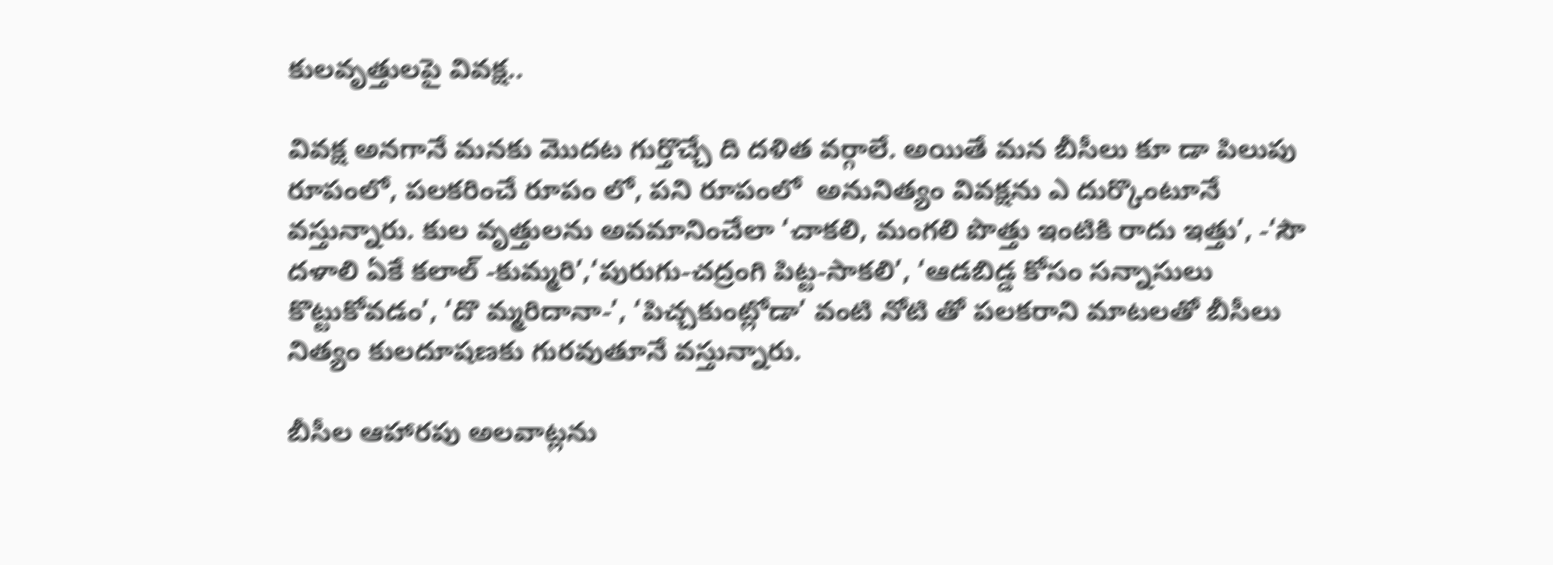కులవృత్తులపై వివక్ష..

వివక్ష అనగానే మనకు మొదట గుర్తొచ్చే ది దళిత వర్గాలే. అయితే మన బీసీలు కూ డా పిలుపు రూపంలో, పలకరించే రూపం లో, పని రూపంలో  అనునిత్యం వివక్షను ఎ దుర్కొంటూనే వస్తున్నారు. కుల వృత్తులను అవమానించేలా ‘చాకలి, మంగలి పొత్తు ఇంటికి రాదు ఇత్తు’, -‘సౌ దళాలి ఏకే కలాల్ -కుమ్మరి’,‘పురుగు-చద్రంగి పిట్ట-సాకలి’, ‘ఆడబిడ్డ కోసం సన్నాసులు కొట్టుకోవడం’, ‘దొ మ్మరిదానా-’, ‘పిచ్చకుంట్లోడా’ వంటి నోటి తో పలకరాని మాటలతో బీసీలు నిత్యం కులదూషణకు గురవుతూనే వస్తున్నారు.

బీసీల ఆహారపు అలవాట్లను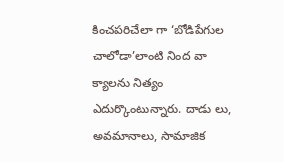కించపరిచేలా గా ‘బోడిపేగుల చాలోడా’లాంటి నింద వా క్యాలను నిత్యం ఎదుర్కొంటున్నారు. దాడు లు, అవమానాలు, సామాజిక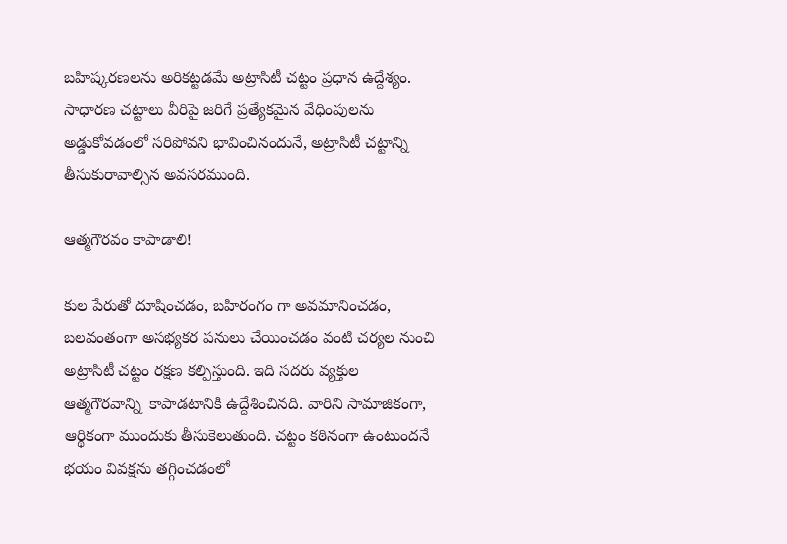బహిష్కరణలను అరికట్టడమే అట్రాసిటీ చట్టం ప్రధాన ఉద్దేశ్యం. సాధారణ చట్టాలు వీరిపై జరిగే ప్రత్యేకమైన వేధింపులను అడ్డుకోవడంలో సరిపోవని భావించినందునే, అట్రాసిటీ చట్టాన్ని తీసుకురావాల్సిన అవసరముంది.

ఆత్మగౌరవం కాపాడాలి!

కుల పేరుతో దూషించడం, బహిరంగం గా అవమానించడం, బలవంతంగా అసభ్యకర పనులు చేయించడం వంటి చర్యల నుంచి అట్రాసిటీ చట్టం రక్షణ కల్పిస్తుంది. ఇది సదరు వ్యక్తుల ఆత్మగౌరవాన్ని  కాపాడటానికి ఉద్దేశించినది. వారిని సామాజికంగా, ఆర్థికంగా ముందుకు తీసుకెలుతుంది. చట్టం కఠినంగా ఉంటుందనే భయం వివక్షను తగ్గించడంలో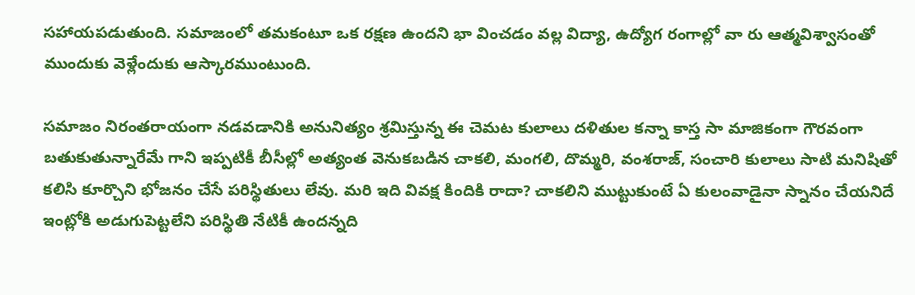సహాయపడుతుంది. సమాజంలో తమకంటూ ఒక రక్షణ ఉందని భా వించడం వల్ల విద్యా, ఉద్యోగ రంగాల్లో వా రు ఆత్మవిశ్వాసంతో ముందుకు వెళ్లేందుకు ఆస్కారముంటుంది.

సమాజం నిరంతరాయంగా నడవడానికి అనునిత్యం శ్రమిస్తున్న ఈ చెమట కులాలు దళితుల కన్నా కాస్త సా మాజికంగా గౌరవంగా బతుకుతున్నారేమే గాని ఇప్పటికీ బీసీల్లో అత్యంత వెనుకబడిన చాకలి, మంగలి, దొమ్మరి, వంశరాజ్, సంచారి కులాలు సాటి మనిషితో కలిసి కూర్చొని భోజనం చేసే పరిస్థితులు లేవు. మరి ఇది వివక్ష కిందికి రాదా? చాకలిని ముట్టుకుంటే ఏ కులంవాడైనా స్నానం చేయనిదే ఇంట్లోకి అడుగుపెట్టలేని పరిస్థితి నేటికీ ఉందన్నది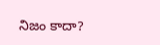నిజం కాదా?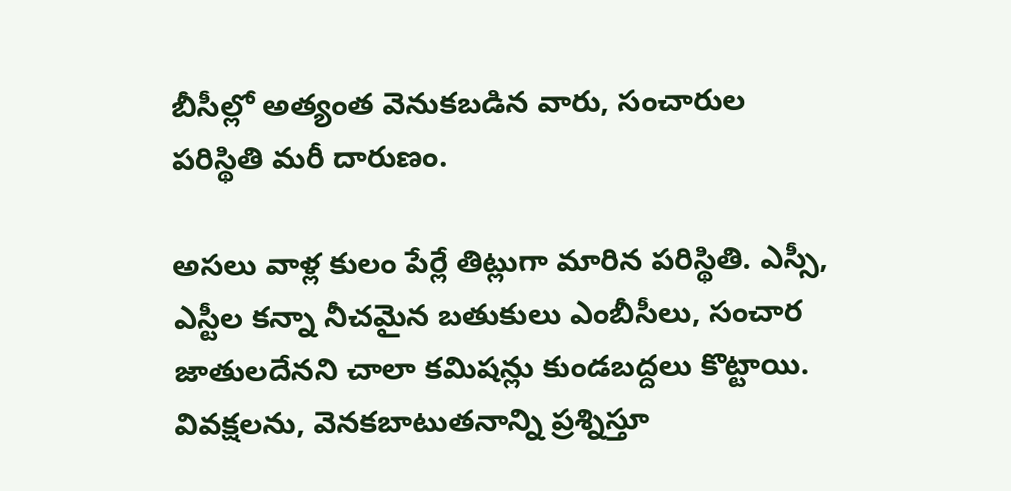బీసీల్లో అత్యంత వెనుకబడిన వారు, సంచారుల పరిస్థితి మరీ దారుణం.

అసలు వాళ్ల కులం పేర్లే తిట్లుగా మారిన పరిస్థితి. ఎస్సీ, ఎస్టీల కన్నా నీచమైన బతుకులు ఎంబీసీలు, సంచార జాతులదేనని చాలా కమిషన్లు కుండబద్దలు కొట్టాయి. వివక్షలను, వెనకబాటుతనాన్ని ప్రశ్నిస్తూ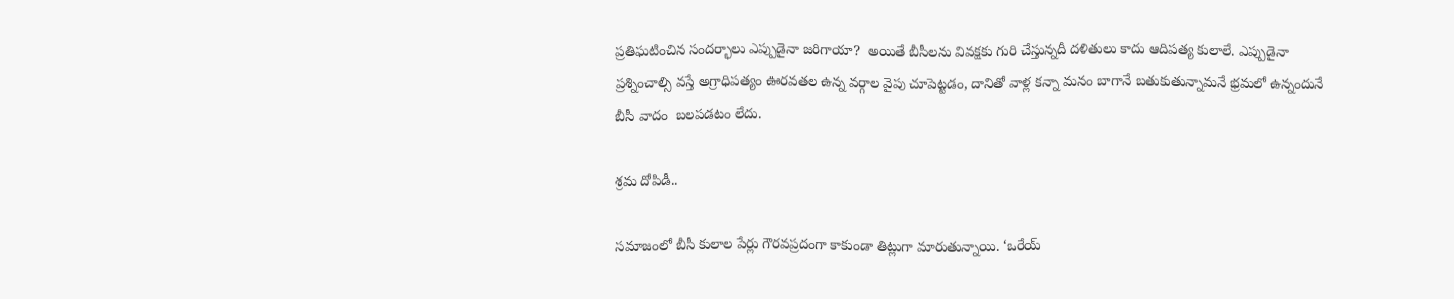ప్రతిఘటించిన సందర్భాలు ఎప్పుడైనా జరిగాయా?  అయితే బీసీలను వివక్షకు గురి చేస్తున్నదీ దళితులు కాదు ఆదిపత్య కులాలే. ఎప్పుడైనా ప్రశ్నించాల్సి వస్తే అగ్రాధిపత్యం ఊరవతల ఉన్న వర్గాల వైపు చూపెట్టడం, దానితో వాళ్ల కన్నా మనం బాగానే బతుకుతున్నామనే భ్రమలో ఉన్నందునే బీసీ వాదం  బలపడటం లేదు.

శ్రమ దోపిడీ..

సమాజంలో బీసీ కులాల పేర్లు గౌరవప్రదంగా కాకుండా తిట్లుగా మారుతున్నాయి. ‘ఒరేయ్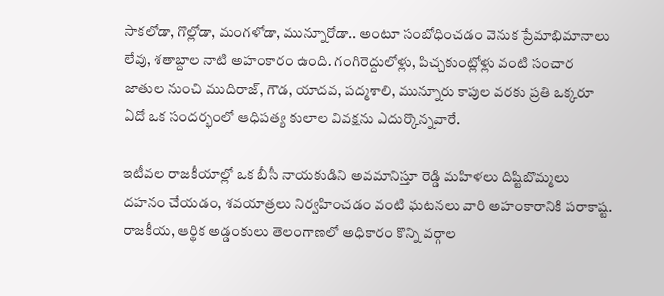సాకలోడా, గొల్లోడా, మంగళోడా, మున్నూరోడా.. అంటూ సంబోధించడం వెనుక ప్రేమాభిమానాలు లేవు, శతాబ్దాల నాటి అహంకారం ఉంది. గంగిరెద్దులోళ్లు, పిచ్చకుంట్లోళ్లు వంటి సంచార జాతుల నుంచి ముదిరాజ్, గౌడ, యాదవ, పద్మశాలి, మున్నూరు కాపుల వరకు ప్రతి ఒక్కరూ ఏదో ఒక సందర్భంలో ఆధిపత్య కులాల వివక్షను ఎదుర్కొన్నవారే.

ఇటీవల రాజకీయాల్లో ఒక బీసీ నాయకుడిని అవమానిస్తూ రెడ్డి మహిళలు దిష్టిబొమ్మలు దహనం చేయడం, శవయాత్రలు నిర్వహించడం వంటి ఘటనలు వారి అహంకారానికి పరాకాష్ట. రాజకీయ, ఆర్థిక అడ్డంకులు తెలంగాణలో అధికారం కొన్ని వర్గాల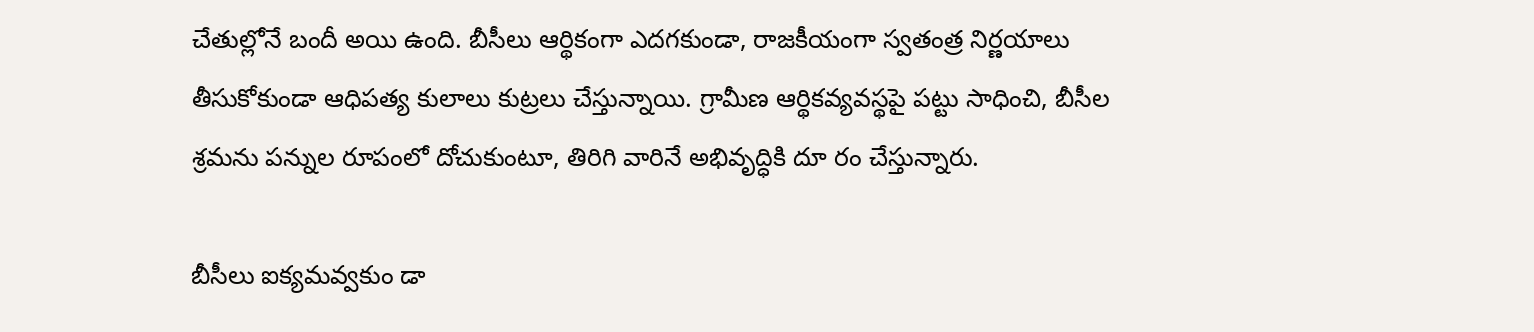చేతుల్లోనే బందీ అయి ఉంది. బీసీలు ఆర్థికంగా ఎదగకుండా, రాజకీయంగా స్వతంత్ర నిర్ణయాలు తీసుకోకుండా ఆధిపత్య కులాలు కుట్రలు చేస్తున్నాయి. గ్రామీణ ఆర్థికవ్యవస్థపై పట్టు సాధించి, బీసీల శ్రమను పన్నుల రూపంలో దోచుకుంటూ, తిరిగి వారినే అభివృద్ధికి దూ రం చేస్తున్నారు.

బీసీలు ఐక్యమవ్వకుం డా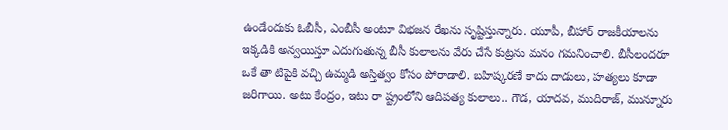ఉండేందుకు ఓబీసీ, ఎంబీసీ అంటూ విభజన రేఖను సృష్టిస్తున్నారు. యూపీ, బీహార్ రాజకీయాలను ఇక్కడికి అన్వయిస్తూ ఎదుగుతున్న బీసీ కులాలను వేరు చేసే కుట్రను మనం గమనించాలి. బీసీలందరూ ఒకే తా టిపైకి వచ్చి ఉమ్మడి అస్తిత్వం కోసం పోరాడాలి. బహిష్కరణే కాదు దాడులు, హత్యలు కూడా జరిగాయి. అటు కేంద్రం, ఇటు రా ష్ట్రంలోని ఆదిపత్య కులాలు.. గౌడ, యాదవ, ముదిరాజ్, మున్నూరు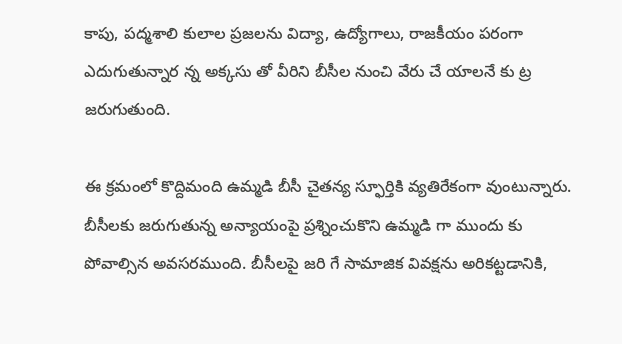కాపు, పద్మశాలి కులాల ప్రజలను విద్యా, ఉద్యోగాలు, రాజకీయం పరంగా ఎదుగుతున్నార న్న అక్కసు తో వీరిని బీసీల నుంచి వేరు చే యాలనే కు ట్ర జరుగుతుంది.

ఈ క్రమంలో కొద్దిమంది ఉమ్మడి బీసీ చైతన్య స్ఫూర్తికి వ్యతిరేకంగా వుంటున్నారు. బీసీలకు జరుగుతున్న అన్యాయంపై ప్రశ్నించుకొని ఉమ్మడి గా ముందు కు పోవాల్సిన అవసరముంది. బీసీలపై జరి గే సామాజిక వివక్షను అరికట్టడానికి,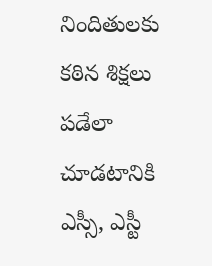నిందితులకు కఠిన శిక్షలు పడేలా చూడటానికి ఎస్సీ, ఎస్టీ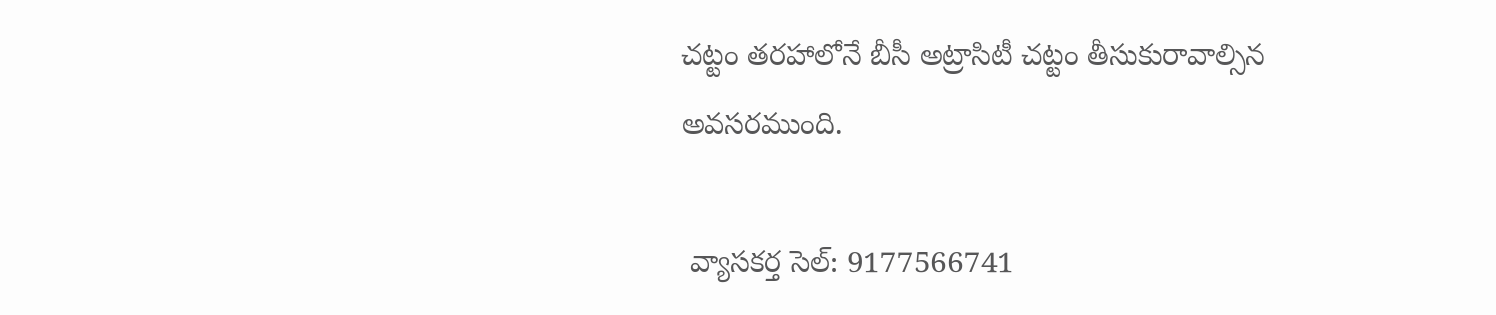చట్టం తరహాలోనే బీసీ అట్రాసిటీ చట్టం తీసుకురావాల్సిన అవసరముంది.

 వ్యాసకర్త సెల్: 9177566741